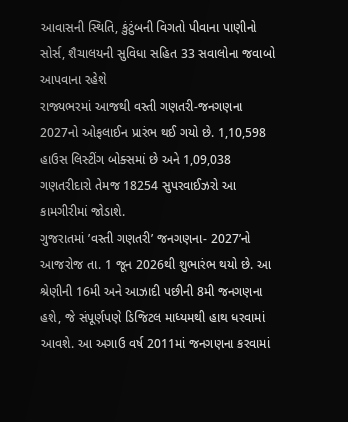આવાસની સ્થિતિ, કુંટુંબની વિગતો પીવાના પાણીનો સોર્સ, શૈચાલયની સુવિધા સહિત 33 સવાલોના જવાબો આપવાના રહેશે
રાજ્યભરમાં આજથી વસ્તી ગણતરી-જનગણના 2027નો ઓફલાઈન પ્રારંભ થઈ ગયો છે. 1,10,598 હાઉસ લિસ્ટીંગ બોક્સમાં છે અને 1,09,038 ગણતરીદારો તેમજ 18254 સુપરવાઈઝરો આ કામગીરીમાં જોડાશે.
ગુજરાતમાં ’વસ્તી ગણતરી’ જનગણના- 2027’નો આજરોજ તા. 1 જૂન 2026થી શુભારંભ થયો છે. આ શ્રેણીની 16મી અને આઝાદી પછીની 8મી જનગણના હશે, જે સંપૂર્ણપણે ડિજિટલ માધ્યમથી હાથ ધરવામાં આવશે. આ અગાઉ વર્ષ 2011માં જનગણના કરવામાં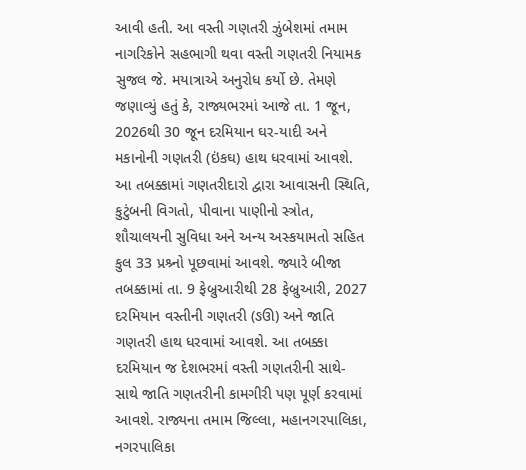આવી હતી. આ વસ્તી ગણતરી ઝુંબેશમાં તમામ નાગરિકોને સહભાગી થવા વસ્તી ગણતરી નિયામક સુજલ જે. મયાત્રાએ અનુરોધ કર્યો છે. તેમણે જણાવ્યું હતું કે, રાજ્યભરમાં આજે તા. 1 જૂન, 2026થી 30 જૂન દરમિયાન ઘર-યાદી અને મકાનોની ગણતરી (ઇંકઘ) હાથ ધરવામાં આવશે. આ તબક્કામાં ગણતરીદારો દ્વારા આવાસની સ્થિતિ, કુટુંબની વિગતો, પીવાના પાણીનો સ્ત્રોત, શૌચાલયની સુવિધા અને અન્ય અસ્કયામતો સહિત કુલ 33 પ્રશ્ર્નો પૂછવામાં આવશે. જ્યારે બીજા તબક્કામાં તા. 9 ફેબ્રુઆરીથી 28 ફેબ્રુઆરી, 2027 દરમિયાન વસ્તીની ગણતરી (ઙઊ) અને જાતિ ગણતરી હાથ ધરવામાં આવશે. આ તબક્કા દરમિયાન જ દેશભરમાં વસ્તી ગણતરીની સાથે- સાથે જાતિ ગણતરીની કામગીરી પણ પૂર્ણ કરવામાં આવશે. રાજ્યના તમામ જિલ્લા, મહાનગરપાલિકા, નગરપાલિકા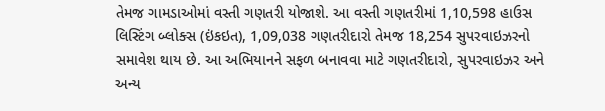તેમજ ગામડાઓમાં વસ્તી ગણતરી યોજાશે. આ વસ્તી ગણતરીમાં 1,10,598 હાઉસ લિસ્ટિંગ બ્લોક્સ (ઇંકઇત), 1,09,038 ગણતરીદારો તેમજ 18,254 સુપરવાઇઝરનો સમાવેશ થાય છે. આ અભિયાનને સફળ બનાવવા માટે ગણતરીદારો, સુપરવાઇઝર અને અન્ય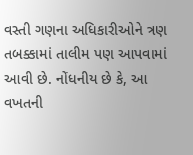વસ્તી ગણના અધિકારીઓને ત્રણ તબક્કામાં તાલીમ પણ આપવામાં આવી છે. નોંધનીય છે કે, આ વખતની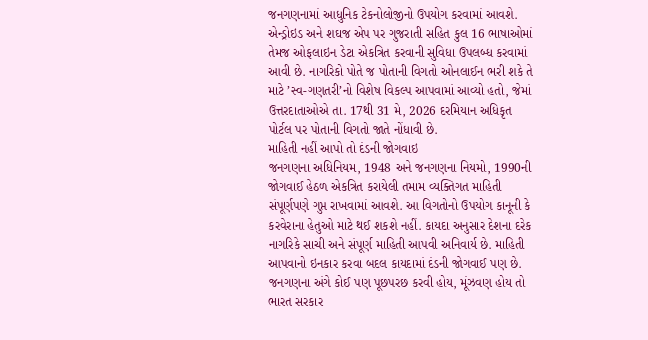જનગણનામાં આધુનિક ટેકનોલોજીનો ઉપયોગ કરવામાં આવશે. એન્ડ્રોઇડ અને શઘજ એપ પર ગુજરાતી સહિત કુલ 16 ભાષાઓમાં તેમજ ઓફલાઇન ડેટા એકત્રિત કરવાની સુવિધા ઉપલબ્ધ કરવામાં આવી છે. નાગરિકો પોતે જ પોતાની વિગતો ઓનલાઈન ભરી શકે તે માટે ’સ્વ-ગણતરી’નો વિશેષ વિકલ્પ આપવામાં આવ્યો હતો, જેમાં ઉત્તરદાતાઓએ તા. 17થી 31 મે, 2026 દરમિયાન અધિકૃત પોર્ટલ પર પોતાની વિગતો જાતે નોંધાવી છે.
માહિતી નહીં આપો તો દંડની જોગવાઇ
જનગણના અધિનિયમ, 1948 અને જનગણના નિયમો, 1990ની જોગવાઈ હેઠળ એકત્રિત કરાયેલી તમામ વ્યક્તિગત માહિતી સંપૂર્ણપણે ગુપ્ત રાખવામાં આવશે. આ વિગતોનો ઉપયોગ કાનૂની કે કરવેરાના હેતુઓ માટે થઈ શકશે નહીં. કાયદા અનુસાર દેશના દરેક નાગરિકે સાચી અને સંપૂર્ણ માહિતી આપવી અનિવાર્ય છે. માહિતી આપવાનો ઇનકાર કરવા બદલ કાયદામાં દંડની જોગવાઈ પણ છે. જનગણના અંગે કોઈ પણ પૂછપરછ કરવી હોય, મૂંઝવણ હોય તો ભારત સરકાર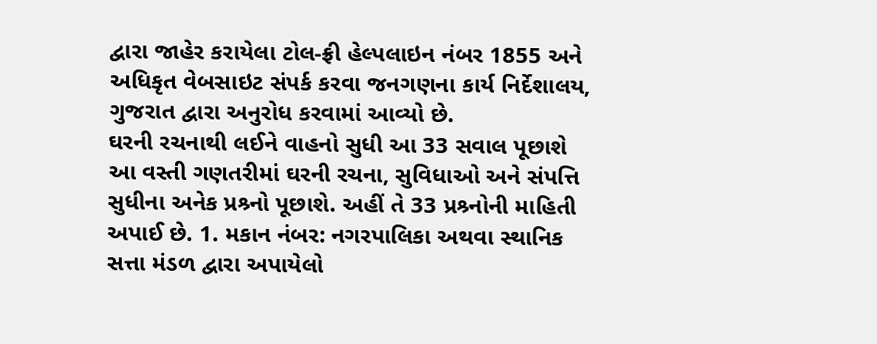દ્વારા જાહેર કરાયેલા ટોલ-ફ્રી હેલ્પલાઇન નંબર 1855 અને અધિકૃત વેબસાઇટ સંપર્ક કરવા જનગણના કાર્ય નિર્દેશાલય, ગુજરાત દ્વારા અનુરોધ કરવામાં આવ્યો છે.
ઘરની રચનાથી લઈને વાહનો સુધી આ 33 સવાલ પૂછાશે
આ વસ્તી ગણતરીમાં ઘરની રચના, સુવિધાઓ અને સંપત્તિ સુધીના અનેક પ્રશ્ર્નો પૂછાશે. અહીં તે 33 પ્રશ્ર્નોની માહિતી અપાઈ છે. 1. મકાન નંબર: નગરપાલિકા અથવા સ્થાનિક સત્તા મંડળ દ્વારા અપાયેલો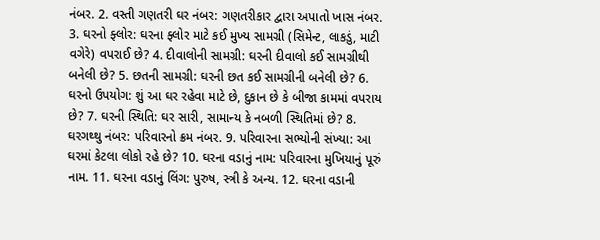નંબર. 2. વસ્તી ગણતરી ઘર નંબર: ગણતરીકાર દ્વારા અપાતો ખાસ નંબર. 3. ઘરનો ફ્લોર: ઘરના ફ્લોર માટે કઈ મુખ્ય સામગ્રી (સિમેન્ટ, લાકડું, માટી વગેરે) વપરાઈ છે? 4. દીવાલોની સામગ્રી: ઘરની દીવાલો કઈ સામગ્રીથી બનેલી છે? 5. છતની સામગ્રી: ઘરની છત કઈ સામગ્રીની બનેલી છે? 6. ઘરનો ઉપયોગ: શું આ ઘર રહેવા માટે છે, દુકાન છે કે બીજા કામમાં વપરાય છે? 7. ઘરની સ્થિતિ: ઘર સારી, સામાન્ય કે નબળી સ્થિતિમાં છે? 8. ઘરગથ્થુ નંબર: પરિવારનો ક્રમ નંબર. 9. પરિવારના સભ્યોની સંખ્યા: આ ઘરમાં કેટલા લોકો રહે છે? 10. ઘરના વડાનું નામ: પરિવારના મુખિયાનું પૂરું નામ. 11. ઘરના વડાનું લિંગ: પુરુષ, સ્ત્રી કે અન્ય. 12. ઘરના વડાની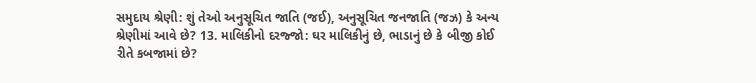સમુદાય શ્રેણી: શું તેઓ અનુસૂચિત જાતિ (જઈ), અનુસૂચિત જનજાતિ (જઝ) કે અન્ય શ્રેણીમાં આવે છે? 13. માલિકીનો દરજ્જો: ઘર માલિકીનું છે, ભાડાનું છે કે બીજી કોઈ રીતે કબજામાં છે?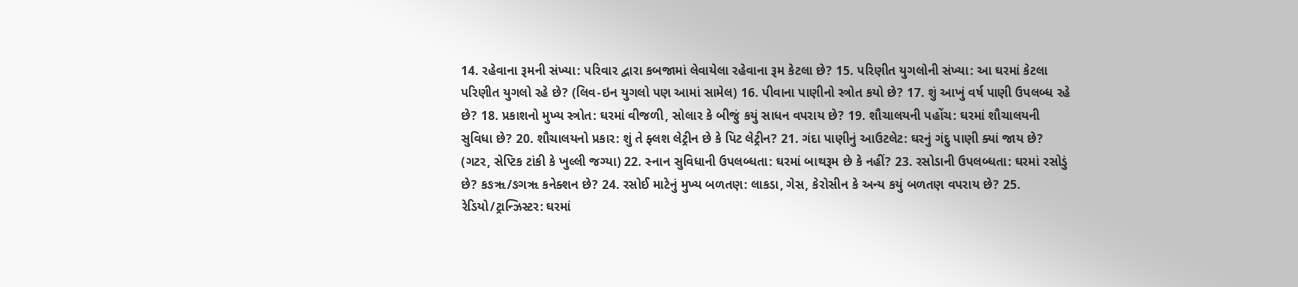14. રહેવાના રૂમની સંખ્યા: પરિવાર દ્વારા કબજામાં લેવાયેલા રહેવાના રૂમ કેટલા છે? 15. પરિણીત યુગલોની સંખ્યા: આ ઘરમાં કેટલા પરિણીત યુગલો રહે છે? (લિવ-ઇન યુગલો પણ આમાં સામેલ) 16. પીવાના પાણીનો સ્ત્રોત કયો છે? 17. શું આખું વર્ષ પાણી ઉપલબ્ધ રહે છે? 18. પ્રકાશનો મુખ્ય સ્ત્રોત: ઘરમાં વીજળી, સોલાર કે બીજું કયું સાધન વપરાય છે? 19. શૌચાલયની પહોંચ: ઘરમાં શૌચાલયની સુવિધા છે? 20. શૌચાલયનો પ્રકાર: શું તે ફ્લશ લેટ્રીન છે કે પિટ લેટ્રીન? 21. ગંદા પાણીનું આઉટલેટ: ઘરનું ગંદુ પાણી ક્યાં જાય છે? (ગટર, સેપ્ટિક ટાંકી કે ખુલ્લી જગ્યા) 22. સ્નાન સુવિધાની ઉપલબ્ધતા: ઘરમાં બાથરૂમ છે કે નહીં? 23. રસોડાની ઉપલબ્ધતા: ઘરમાં રસોડું છે? કઙૠ/ઙગૠ કનેક્શન છે? 24. રસોઈ માટેનું મુખ્ય બળતણ: લાકડા, ગેસ, કેરોસીન કે અન્ય કયું બળતણ વપરાય છે? 25. રેડિયો/ટ્રાન્ઝિસ્ટર: ઘરમાં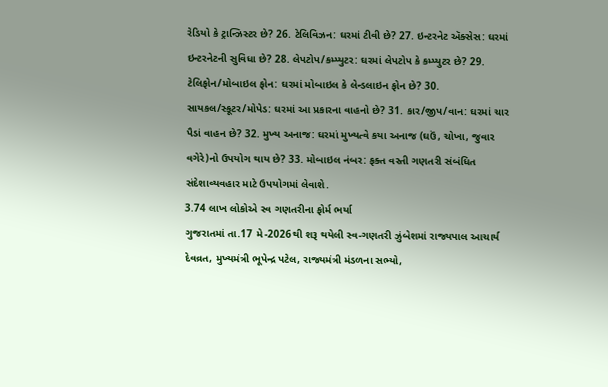રેડિયો કે ટ્રાન્ઝિસ્ટર છે? 26. ટેલિવિઝન: ઘરમાં ટીવી છે? 27. ઇન્ટરનેટ ઍક્સેસ: ઘરમાં ઇન્ટરનેટની સુવિધા છે? 28. લેપટોપ/કમ્પ્યુટર: ઘરમાં લેપટોપ કે કમ્પ્યુટર છે? 29. ટેલિફોન/મોબાઇલ ફોન: ઘરમાં મોબાઇલ કે લેન્ડલાઇન ફોન છે? 30. સાયકલ/સ્કૂટર/મોપેડ: ઘરમાં આ પ્રકારના વાહનો છે? 31. કાર/જીપ/વાન: ઘરમાં ચાર પૈડાં વાહન છે? 32. મુખ્ય અનાજ: ઘરમાં મુખ્યત્વે કયા અનાજ (ઘઉં, ચોખા, જુવાર વગેરે)નો ઉપયોગ થાય છે? 33. મોબાઇલ નંબર: ફક્ત વસ્તી ગણતરી સંબંધિત સંદેશાવ્યવહાર માટે ઉપયોગમાં લેવાશે.
3.74 લાખ લોકોએ સ્વ ગણતરીના ફોર્મ ભર્યા
ગુજરાતમાં તા.17 મે-2026થી શરૂ થયેલી સ્વ-ગણતરી ઝુંબેશમાં રાજ્યપાલ આચાર્ય દેવવ્રત, મુખ્યમંત્રી ભૂપેન્દ્ર પટેલ, રાજ્યમંત્રી મંડળના સભ્યો,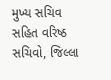મુખ્ય સચિવ સહિત વરિષ્ઠ સચિવો, જિલ્લા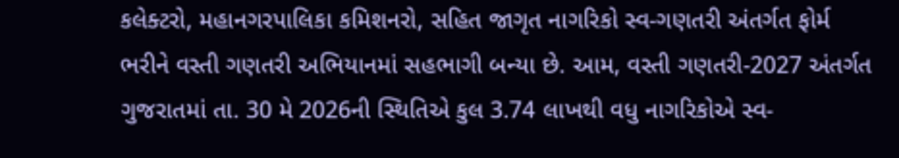કલેક્ટરો, મહાનગરપાલિકા કમિશનરો, સહિત જાગૃત નાગરિકો સ્વ-ગણતરી અંતર્ગત ફોર્મ ભરીને વસ્તી ગણતરી અભિયાનમાં સહભાગી બન્યા છે. આમ, વસ્તી ગણતરી-2027 અંતર્ગત ગુજરાતમાં તા. 30 મે 2026ની સ્થિતિએ કુલ 3.74 લાખથી વધુ નાગરિકોએ સ્વ-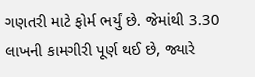ગણતરી માટે ફોર્મ ભર્યું છે. જેમાંથી 3.30 લાખની કામગીરી પૂર્ણ થઈ છે, જ્યારે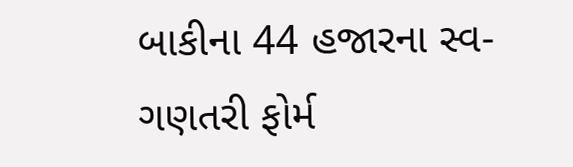બાકીના 44 હજારના સ્વ-ગણતરી ફોર્મ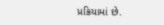પ્રક્રિયામાં છે.